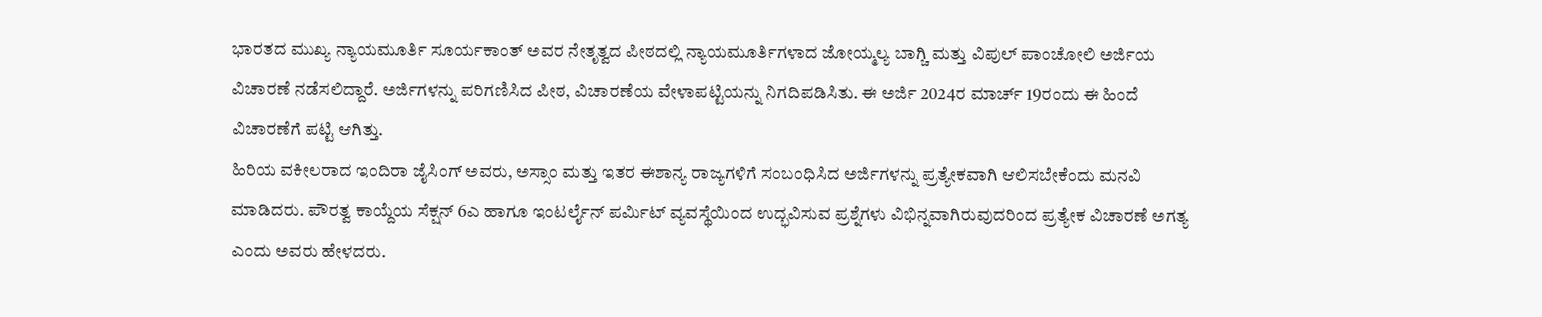ಭಾರತದ ಮುಖ್ಯ ನ್ಯಾಯಮೂರ್ತಿ ಸೂರ್ಯಕಾಂತ್ ಅವರ ನೇತೃತ್ವದ ಪೀಠದಲ್ಲಿ ನ್ಯಾಯಮೂರ್ತಿಗಳಾದ ಜೋಯ್ಮಲ್ಯ ಬಾಗ್ಚಿ ಮತ್ತು ವಿಪುಲ್ ಪಾಂಚೋಲಿ ಅರ್ಜಿಯ ವಿಚಾರಣೆ ನಡೆಸಲಿದ್ದಾರೆ. ಅರ್ಜಿಗಳನ್ನು ಪರಿಗಣಿಸಿದ ಪೀಠ, ವಿಚಾರಣೆಯ ವೇಳಾಪಟ್ಟಿಯನ್ನು ನಿಗದಿಪಡಿಸಿತು. ಈ ಅರ್ಜಿ 2024ರ ಮಾರ್ಚ್ 19ರಂದು ಈ ಹಿಂದೆ ವಿಚಾರಣೆಗೆ ಪಟ್ಟಿ ಆಗಿತ್ತು.
ಹಿರಿಯ ವಕೀಲರಾದ ಇಂದಿರಾ ಜೈಸಿಂಗ್ ಅವರು, ಅಸ್ಸಾಂ ಮತ್ತು ಇತರ ಈಶಾನ್ಯ ರಾಜ್ಯಗಳಿಗೆ ಸಂಬಂಧಿಸಿದ ಅರ್ಜಿಗಳನ್ನು ಪ್ರತ್ಯೇಕವಾಗಿ ಆಲಿಸಬೇಕೆಂದು ಮನವಿ ಮಾಡಿದರು. ಪೌರತ್ವ ಕಾಯ್ದೆಯ ಸೆಕ್ಷನ್ 6ಎ ಹಾಗೂ ಇಂಟರ್ಲೈನ್ ಪರ್ಮಿಟ್ ವ್ಯವಸ್ಥೆಯಿಂದ ಉದ್ಭವಿಸುವ ಪ್ರಶ್ನೆಗಳು ವಿಭಿನ್ನವಾಗಿರುವುದರಿಂದ ಪ್ರತ್ಯೇಕ ವಿಚಾರಣೆ ಅಗತ್ಯ ಎಂದು ಅವರು ಹೇಳದರು.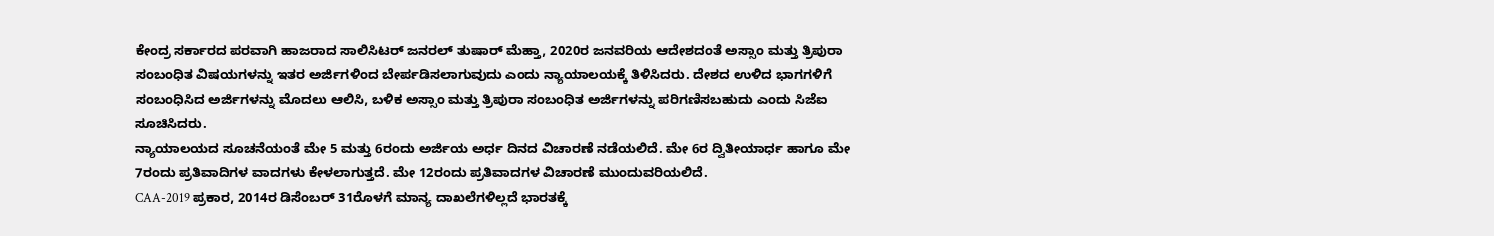ಕೇಂದ್ರ ಸರ್ಕಾರದ ಪರವಾಗಿ ಹಾಜರಾದ ಸಾಲಿಸಿಟರ್ ಜನರಲ್ ತುಷಾರ್ ಮೆಹ್ತಾ, 2020ರ ಜನವರಿಯ ಆದೇಶದಂತೆ ಅಸ್ಸಾಂ ಮತ್ತು ತ್ರಿಪುರಾ ಸಂಬಂಧಿತ ವಿಷಯಗಳನ್ನು ಇತರ ಅರ್ಜಿಗಳಿಂದ ಬೇರ್ಪಡಿಸಲಾಗುವುದು ಎಂದು ನ್ಯಾಯಾಲಯಕ್ಕೆ ತಿಳಿಸಿದರು. ದೇಶದ ಉಳಿದ ಭಾಗಗಳಿಗೆ ಸಂಬಂಧಿಸಿದ ಅರ್ಜಿಗಳನ್ನು ಮೊದಲು ಆಲಿಸಿ, ಬಳಿಕ ಅಸ್ಸಾಂ ಮತ್ತು ತ್ರಿಪುರಾ ಸಂಬಂಧಿತ ಅರ್ಜಿಗಳನ್ನು ಪರಿಗಣಿಸಬಹುದು ಎಂದು ಸಿಜೆಐ ಸೂಚಿಸಿದರು.
ನ್ಯಾಯಾಲಯದ ಸೂಚನೆಯಂತೆ ಮೇ 5 ಮತ್ತು 6ರಂದು ಅರ್ಜಿಯ ಅರ್ಧ ದಿನದ ವಿಚಾರಣೆ ನಡೆಯಲಿದೆ. ಮೇ 6ರ ದ್ವಿತೀಯಾರ್ಧ ಹಾಗೂ ಮೇ 7ರಂದು ಪ್ರತಿವಾದಿಗಳ ವಾದಗಳು ಕೇಳಲಾಗುತ್ತದೆ. ಮೇ 12ರಂದು ಪ್ರತಿವಾದಗಳ ವಿಚಾರಣೆ ಮುಂದುವರಿಯಲಿದೆ.
CAA-2019 ಪ್ರಕಾರ, 2014ರ ಡಿಸೆಂಬರ್ 31ರೊಳಗೆ ಮಾನ್ಯ ದಾಖಲೆಗಳಿಲ್ಲದೆ ಭಾರತಕ್ಕೆ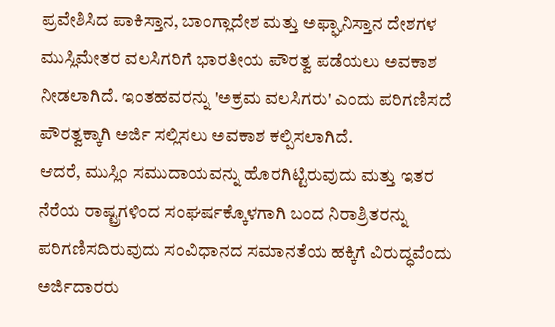ಪ್ರವೇಶಿಸಿದ ಪಾಕಿಸ್ತಾನ, ಬಾಂಗ್ಲಾದೇಶ ಮತ್ತು ಅಫ್ಘಾನಿಸ್ತಾನ ದೇಶಗಳ ಮುಸ್ಲಿಮೇತರ ವಲಸಿಗರಿಗೆ ಭಾರತೀಯ ಪೌರತ್ವ ಪಡೆಯಲು ಅವಕಾಶ ನೀಡಲಾಗಿದೆ. ಇಂತಹವರನ್ನು 'ಅಕ್ರಮ ವಲಸಿಗರು' ಎಂದು ಪರಿಗಣಿಸದೆ ಪೌರತ್ವಕ್ಕಾಗಿ ಅರ್ಜಿ ಸಲ್ಲಿಸಲು ಅವಕಾಶ ಕಲ್ಪಿಸಲಾಗಿದೆ.
ಆದರೆ, ಮುಸ್ಲಿಂ ಸಮುದಾಯವನ್ನು ಹೊರಗಿಟ್ಟಿರುವುದು ಮತ್ತು ಇತರ ನೆರೆಯ ರಾಷ್ಟ್ರಗಳಿಂದ ಸಂಘರ್ಷಕ್ಕೊಳಗಾಗಿ ಬಂದ ನಿರಾಶ್ರಿತರನ್ನು ಪರಿಗಣಿಸದಿರುವುದು ಸಂವಿಧಾನದ ಸಮಾನತೆಯ ಹಕ್ಕಿಗೆ ವಿರುದ್ಧವೆಂದು ಅರ್ಜಿದಾರರು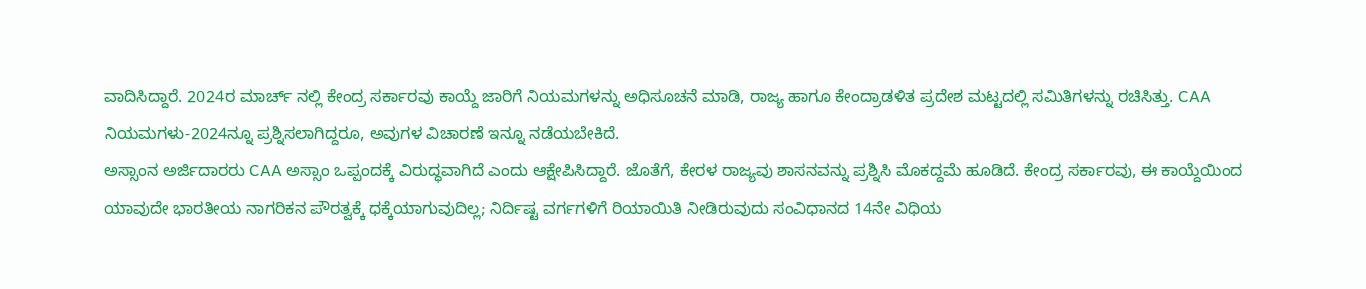ವಾದಿಸಿದ್ದಾರೆ. 2024ರ ಮಾರ್ಚ್ ನಲ್ಲಿ ಕೇಂದ್ರ ಸರ್ಕಾರವು ಕಾಯ್ದೆ ಜಾರಿಗೆ ನಿಯಮಗಳನ್ನು ಅಧಿಸೂಚನೆ ಮಾಡಿ, ರಾಜ್ಯ ಹಾಗೂ ಕೇಂದ್ರಾಡಳಿತ ಪ್ರದೇಶ ಮಟ್ಟದಲ್ಲಿ ಸಮಿತಿಗಳನ್ನು ರಚಿಸಿತ್ತು. CAA ನಿಯಮಗಳು-2024ನ್ನೂ ಪ್ರಶ್ನಿಸಲಾಗಿದ್ದರೂ, ಅವುಗಳ ವಿಚಾರಣೆ ಇನ್ನೂ ನಡೆಯಬೇಕಿದೆ.
ಅಸ್ಸಾಂನ ಅರ್ಜಿದಾರರು CAA ಅಸ್ಸಾಂ ಒಪ್ಪಂದಕ್ಕೆ ವಿರುದ್ಧವಾಗಿದೆ ಎಂದು ಆಕ್ಷೇಪಿಸಿದ್ದಾರೆ. ಜೊತೆಗೆ, ಕೇರಳ ರಾಜ್ಯವು ಶಾಸನವನ್ನು ಪ್ರಶ್ನಿಸಿ ಮೊಕದ್ದಮೆ ಹೂಡಿದೆ. ಕೇಂದ್ರ ಸರ್ಕಾರವು, ಈ ಕಾಯ್ದೆಯಿಂದ ಯಾವುದೇ ಭಾರತೀಯ ನಾಗರಿಕನ ಪೌರತ್ವಕ್ಕೆ ಧಕ್ಕೆಯಾಗುವುದಿಲ್ಲ; ನಿರ್ದಿಷ್ಟ ವರ್ಗಗಳಿಗೆ ರಿಯಾಯಿತಿ ನೀಡಿರುವುದು ಸಂವಿಧಾನದ 14ನೇ ವಿಧಿಯ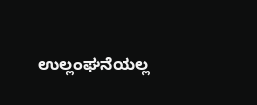ಉಲ್ಲಂಘನೆಯಲ್ಲ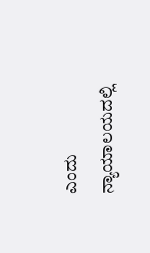ಎಂದು ನ್ಯಾಯಾಲಯದಲ್ಲಿ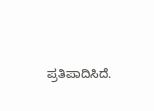ಪ್ರತಿಪಾದಿಸಿದೆ.